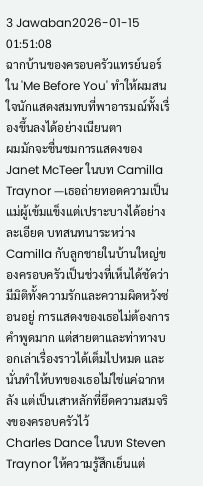3 Jawaban2026-01-15 01:51:08
ฉากบ้านของครอบครัวแทรย์นอร์ใน 'Me Before You' ทำให้ผมสนใจนักแสดงสมทบที่พาอารมณ์ทั้งเรื่องขึ้นลงได้อย่างเนียนตา
ผมมักจะชื่นชมการแสดงของ Janet McTeer ในบท Camilla Traynor —เธอถ่ายทอดความเป็นแม่ผู้เข้มแข็งแต่เปราะบางได้อย่างละเอียด บทสนทนาระหว่าง Camilla กับลูกชายในบ้านใหญ่ของครอบครัวเป็นช่วงที่เห็นได้ชัดว่ามีมิติทั้งความรักและความผิดหวังซ่อนอยู่ การแสดงของเธอไม่ต้องการคำพูดมาก แต่สายตาและท่าทางบอกเล่าเรื่องราวได้เต็มไปหมด และนั่นทำให้บทของเธอไม่ใช่แค่ฉากหลัง แต่เป็นเสาหลักที่ยึดความสมจริงของครอบครัวไว้
Charles Dance ในบท Steven Traynor ให้ความรู้สึกเย็นแต่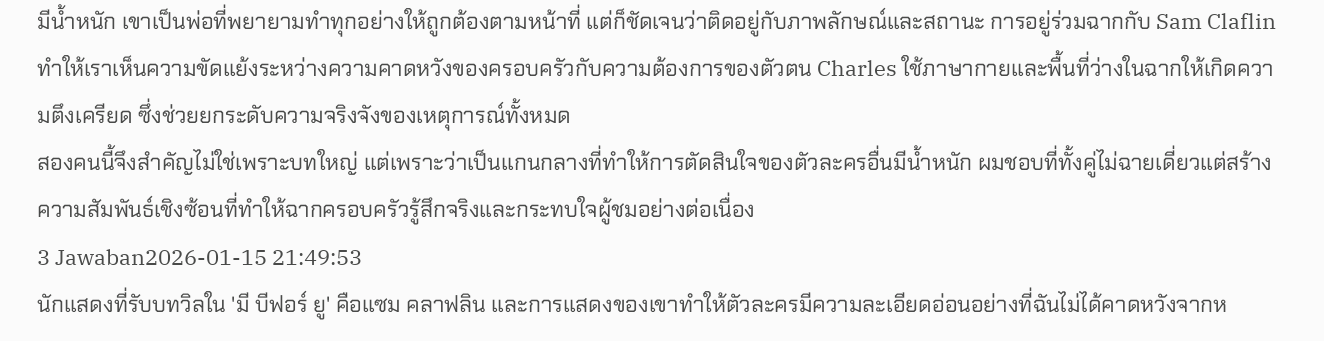มีน้ำหนัก เขาเป็นพ่อที่พยายามทำทุกอย่างให้ถูกต้องตามหน้าที่ แต่ก็ชัดเจนว่าติดอยู่กับภาพลักษณ์และสถานะ การอยู่ร่วมฉากกับ Sam Claflin ทำให้เราเห็นความขัดแย้งระหว่างความคาดหวังของครอบครัวกับความต้องการของตัวตน Charles ใช้ภาษากายและพื้นที่ว่างในฉากให้เกิดความตึงเครียด ซึ่งช่วยยกระดับความจริงจังของเหตุการณ์ทั้งหมด
สองคนนี้จึงสำคัญไม่ใช่เพราะบทใหญ่ แต่เพราะว่าเป็นแกนกลางที่ทำให้การตัดสินใจของตัวละครอื่นมีน้ำหนัก ผมชอบที่ทั้งคู่ไม่ฉายเดี่ยวแต่สร้างความสัมพันธ์เชิงซ้อนที่ทำให้ฉากครอบครัวรู้สึกจริงและกระทบใจผู้ชมอย่างต่อเนื่อง
3 Jawaban2026-01-15 21:49:53
นักแสดงที่รับบทวิลใน 'มี บีฟอร์ ยู' คือแซม คลาฟลิน และการแสดงของเขาทำให้ตัวละครมีความละเอียดอ่อนอย่างที่ฉันไม่ได้คาดหวังจากห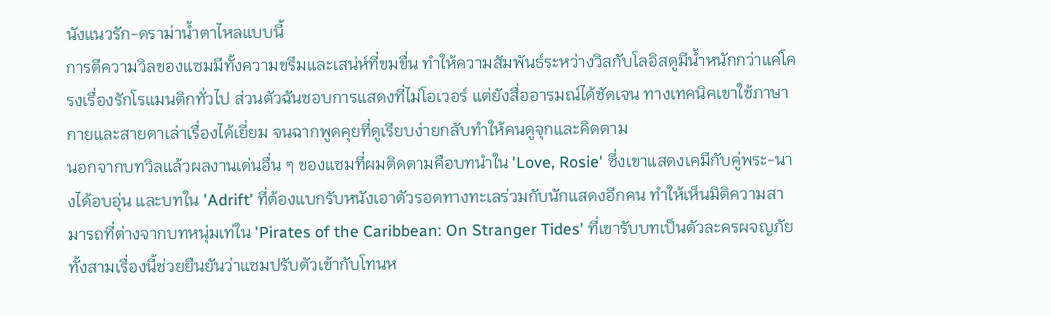นังแนวรัก-ดราม่าน้ำตาไหลแบบนี้
การตีความวิลของแซมมีทั้งความขรึมและเสน่ห์ที่ขมขื่น ทำให้ความสัมพันธ์ระหว่างวิลกับโลอิสดูมีน้ำหนักกว่าแค่โครงเรื่องรักโรแมนติกทั่วไป ส่วนตัวฉันชอบการแสดงที่ไม่โอเวอร์ แต่ยังสื่ออารมณ์ได้ชัดเจน ทางเทคนิคเขาใช้ภาษากายและสายตาเล่าเรื่องได้เยี่ยม จนฉากพูดคุยที่ดูเรียบง่ายกลับทำให้คนดูจุกและคิดตาม
นอกจากบทวิลแล้วผลงานเด่นอื่น ๆ ของแซมที่ผมติดตามคือบทนำใน 'Love, Rosie' ซึ่งเขาแสดงเคมีกับคู่พระ-นางได้อบอุ่น และบทใน 'Adrift' ที่ต้องแบกรับหนังเอาตัวรอดทางทะเลร่วมกับนักแสดงอีกคน ทำให้เห็นมิติความสามารถที่ต่างจากบทหนุ่มเท่ใน 'Pirates of the Caribbean: On Stranger Tides' ที่เขารับบทเป็นตัวละครผจญภัย ทั้งสามเรื่องนี้ช่วยยืนยันว่าแซมปรับตัวเข้ากับโทนห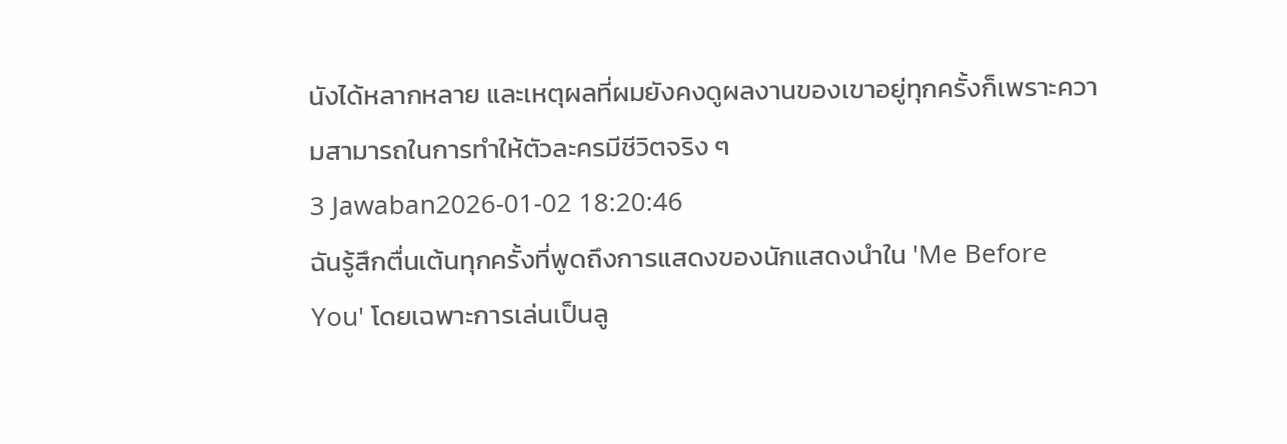นังได้หลากหลาย และเหตุผลที่ผมยังคงดูผลงานของเขาอยู่ทุกครั้งก็เพราะความสามารถในการทำให้ตัวละครมีชีวิตจริง ๆ
3 Jawaban2026-01-02 18:20:46
ฉันรู้สึกตื่นเต้นทุกครั้งที่พูดถึงการแสดงของนักแสดงนำใน 'Me Before You' โดยเฉพาะการเล่นเป็นลู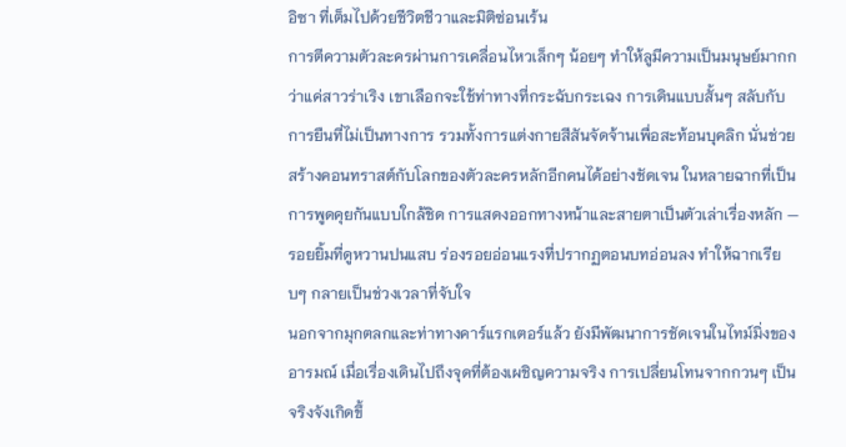อิซา ที่เต็มไปด้วยชีวิตชีวาและมิติซ่อนเร้น
การตีความตัวละครผ่านการเคลื่อนไหวเล็กๆ น้อยๆ ทำให้ลูมีความเป็นมนุษย์มากกว่าแค่สาวร่าเริง เขาเลือกจะใช้ท่าทางที่กระฉับกระเฉง การเดินแบบสั้นๆ สลับกับการยืนที่ไม่เป็นทางการ รวมทั้งการแต่งกายสีสันจัดจ้านเพื่อสะท้อนบุคลิก นั่นช่วยสร้างคอนทราสต์กับโลกของตัวละครหลักอีกคนได้อย่างชัดเจน ในหลายฉากที่เป็นการพูดคุยกันแบบใกล้ชิด การแสดงออกทางหน้าและสายตาเป็นตัวเล่าเรื่องหลัก — รอยยิ้มที่ดูหวานปนแสบ ร่องรอยอ่อนแรงที่ปรากฏตอนบทอ่อนลง ทำให้ฉากเรียบๆ กลายเป็นช่วงเวลาที่จับใจ
นอกจากมุกตลกและท่าทางคาร์แรกเตอร์แล้ว ยังมีพัฒนาการชัดเจนในไทม์มิ่งของอารมณ์ เมื่อเรื่องเดินไปถึงจุดที่ต้องเผชิญความจริง การเปลี่ยนโทนจากกวนๆ เป็นจริงจังเกิดขึ้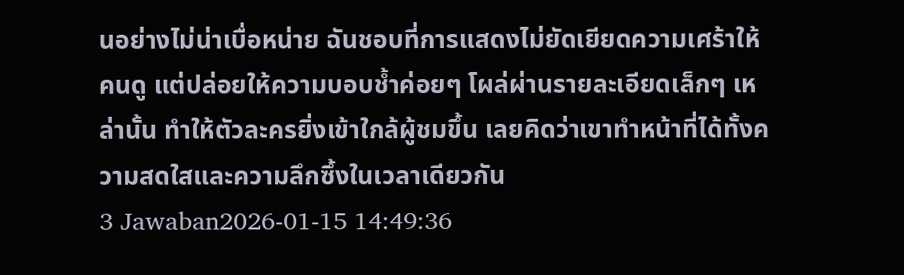นอย่างไม่น่าเบื่อหน่าย ฉันชอบที่การแสดงไม่ยัดเยียดความเศร้าให้คนดู แต่ปล่อยให้ความบอบช้ำค่อยๆ โผล่ผ่านรายละเอียดเล็กๆ เหล่านั้น ทำให้ตัวละครยิ่งเข้าใกล้ผู้ชมขึ้น เลยคิดว่าเขาทำหน้าที่ได้ทั้งความสดใสและความลึกซึ้งในเวลาเดียวกัน
3 Jawaban2026-01-15 14:49:36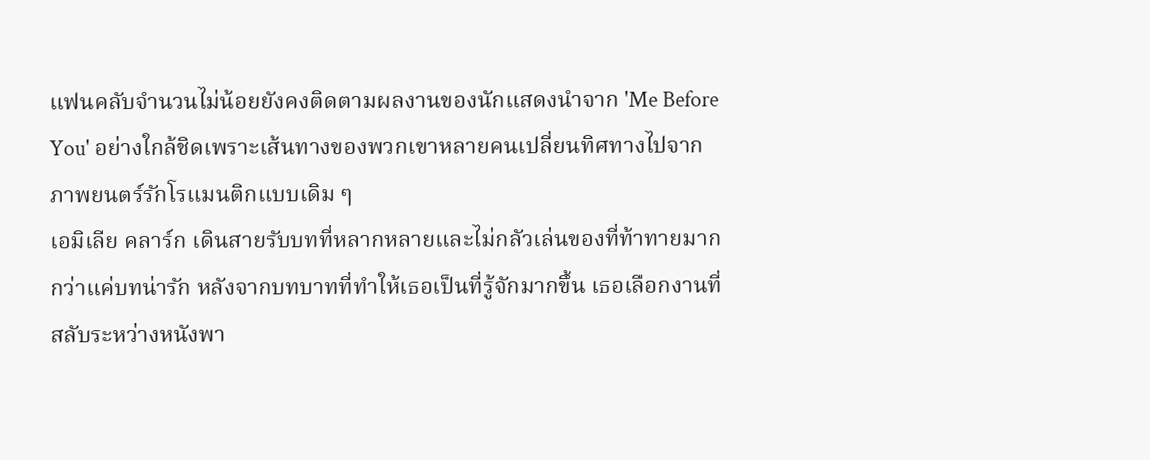แฟนคลับจำนวนไม่น้อยยังคงติดตามผลงานของนักแสดงนำจาก 'Me Before You' อย่างใกล้ชิดเพราะเส้นทางของพวกเขาหลายคนเปลี่ยนทิศทางไปจากภาพยนตร์รักโรแมนติกแบบเดิม ๆ
เอมิเลีย คลาร์ก เดินสายรับบทที่หลากหลายและไม่กลัวเล่นของที่ท้าทายมากกว่าแค่บทน่ารัก หลังจากบทบาทที่ทำให้เธอเป็นที่รู้จักมากขึ้น เธอเลือกงานที่สลับระหว่างหนังพา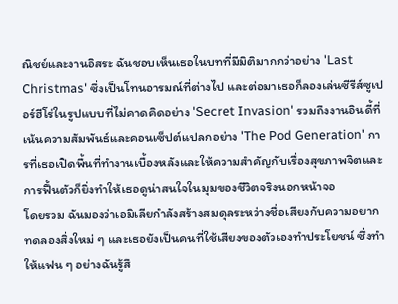ณิชย์และงานอิสระ ฉันชอบเห็นเธอในบทที่มีมิติมากกว่าอย่าง 'Last Christmas' ซึ่งเป็นโทนอารมณ์ที่ต่างไป และต่อมาเธอก็ลองเล่นซีรีส์ซูเปอร์ฮีโร่ในรูปแบบที่ไม่คาดคิดอย่าง 'Secret Invasion' รวมถึงงานอินดี้ที่เน้นความสัมพันธ์และคอนเซ็ปต์แปลกอย่าง 'The Pod Generation' การที่เธอเปิดพื้นที่ทำงานเบื้องหลังและให้ความสำคัญกับเรื่องสุขภาพจิตและการฟื้นตัวก็ยิ่งทำให้เธอดูน่าสนใจในมุมของชีวิตจริงนอกหน้าจอ
โดยรวม ฉันมองว่าเอมิเลียกำลังสร้างสมดุลระหว่างชื่อเสียงกับความอยากทดลองสิ่งใหม่ ๆ และเธอยังเป็นคนที่ใช้เสียงของตัวเองทำประโยชน์ ซึ่งทำให้แฟน ๆ อย่างฉันรู้สึ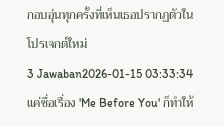กอบอุ่นทุกครั้งที่เห็นเธอปรากฏตัวในโปรเจกต์ใหม่
3 Jawaban2026-01-15 03:33:34
แค่ชื่อเรื่อง 'Me Before You' ก็ทำให้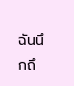ฉันนึกถึ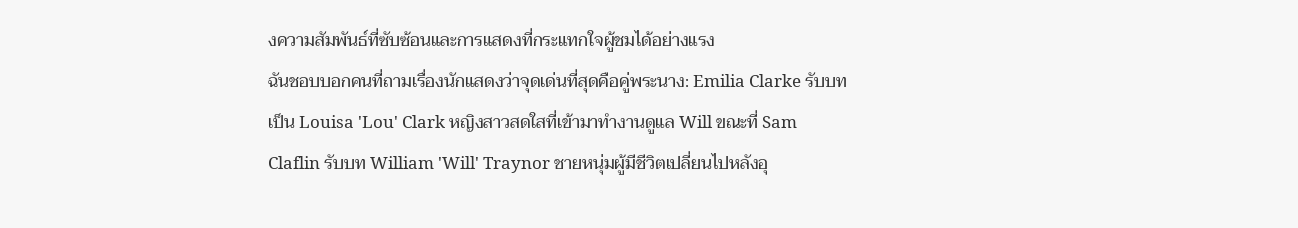งความสัมพันธ์ที่ซับซ้อนและการแสดงที่กระแทกใจผู้ชมได้อย่างแรง
ฉันชอบบอกคนที่ถามเรื่องนักแสดงว่าจุดเด่นที่สุดคือคู่พระนาง: Emilia Clarke รับบทเป็น Louisa 'Lou' Clark หญิงสาวสดใสที่เข้ามาทำงานดูแล Will ขณะที่ Sam Claflin รับบท William 'Will' Traynor ชายหนุ่มผู้มีชีวิตเปลี่ยนไปหลังอุ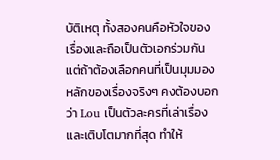บัติเหตุ ทั้งสองคนคือหัวใจของเรื่องและถือเป็นตัวเอกร่วมกัน แต่ถ้าต้องเลือกคนที่เป็นมุมมองหลักของเรื่องจริงๆ คงต้องบอกว่า Lou เป็นตัวละครที่เล่าเรื่องและเติบโตมากที่สุด ทำให้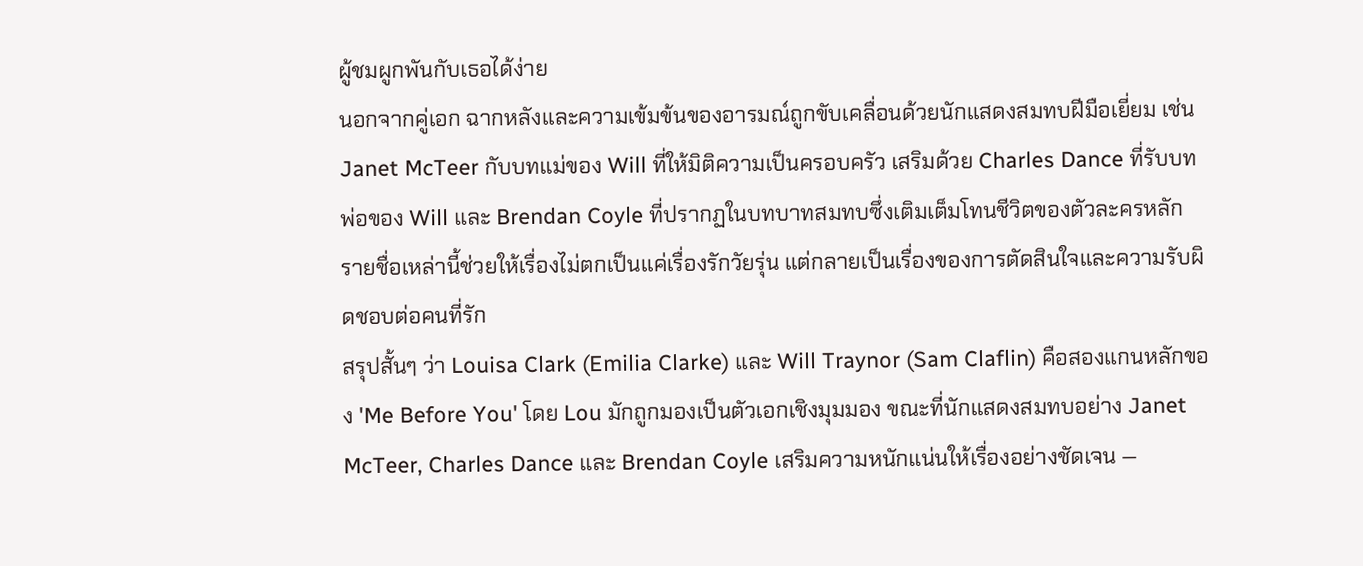ผู้ชมผูกพันกับเธอได้ง่าย
นอกจากคู่เอก ฉากหลังและความเข้มข้นของอารมณ์ถูกขับเคลื่อนด้วยนักแสดงสมทบฝีมือเยี่ยม เช่น Janet McTeer กับบทแม่ของ Will ที่ให้มิติความเป็นครอบครัว เสริมด้วย Charles Dance ที่รับบทพ่อของ Will และ Brendan Coyle ที่ปรากฏในบทบาทสมทบซึ่งเติมเต็มโทนชีวิตของตัวละครหลัก รายชื่อเหล่านี้ช่วยให้เรื่องไม่ตกเป็นแค่เรื่องรักวัยรุ่น แต่กลายเป็นเรื่องของการตัดสินใจและความรับผิดชอบต่อคนที่รัก
สรุปสั้นๆ ว่า Louisa Clark (Emilia Clarke) และ Will Traynor (Sam Claflin) คือสองแกนหลักของ 'Me Before You' โดย Lou มักถูกมองเป็นตัวเอกเชิงมุมมอง ขณะที่นักแสดงสมทบอย่าง Janet McTeer, Charles Dance และ Brendan Coyle เสริมความหนักแน่นให้เรื่องอย่างชัดเจน —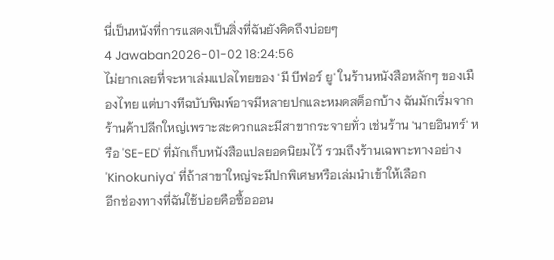นี่เป็นหนังที่การแสดงเป็นสิ่งที่ฉันยังคิดถึงบ่อยๆ
4 Jawaban2026-01-02 18:24:56
ไม่ยากเลยที่จะหาเล่มแปลไทยของ 'มี บีฟอร์ ยู' ในร้านหนังสือหลักๆ ของเมืองไทย แต่บางทีฉบับพิมพ์อาจมีหลายปกและหมดสต็อกบ้าง ฉันมักเริ่มจากร้านค้าปลีกใหญ่เพราะสะดวกและมีสาขากระจายทั่ว เช่นร้าน 'นายอินทร์' หรือ 'SE-ED' ที่มักเก็บหนังสือแปลยอดนิยมไว้ รวมถึงร้านเฉพาะทางอย่าง 'Kinokuniya' ที่ถ้าสาขาใหญ่จะมีปกพิเศษหรือเล่มนำเข้าให้เลือก
อีกช่องทางที่ฉันใช้บ่อยคือซื้อออน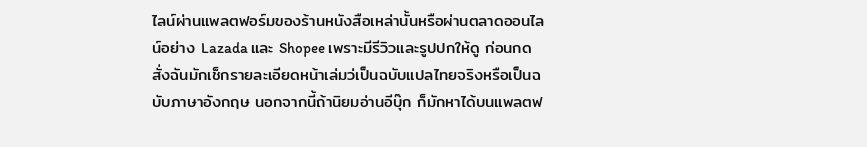ไลน์ผ่านแพลตฟอร์มของร้านหนังสือเหล่านั้นหรือผ่านตลาดออนไลน์อย่าง Lazada และ Shopee เพราะมีรีวิวและรูปปกให้ดู ก่อนกดสั่งฉันมักเช็กรายละเอียดหน้าเล่มว่เป็นฉบับแปลไทยจริงหรือเป็นฉบับภาษาอังกฤษ นอกจากนี้ถ้านิยมอ่านอีบุ๊ก ก็มักหาได้บนแพลตฟ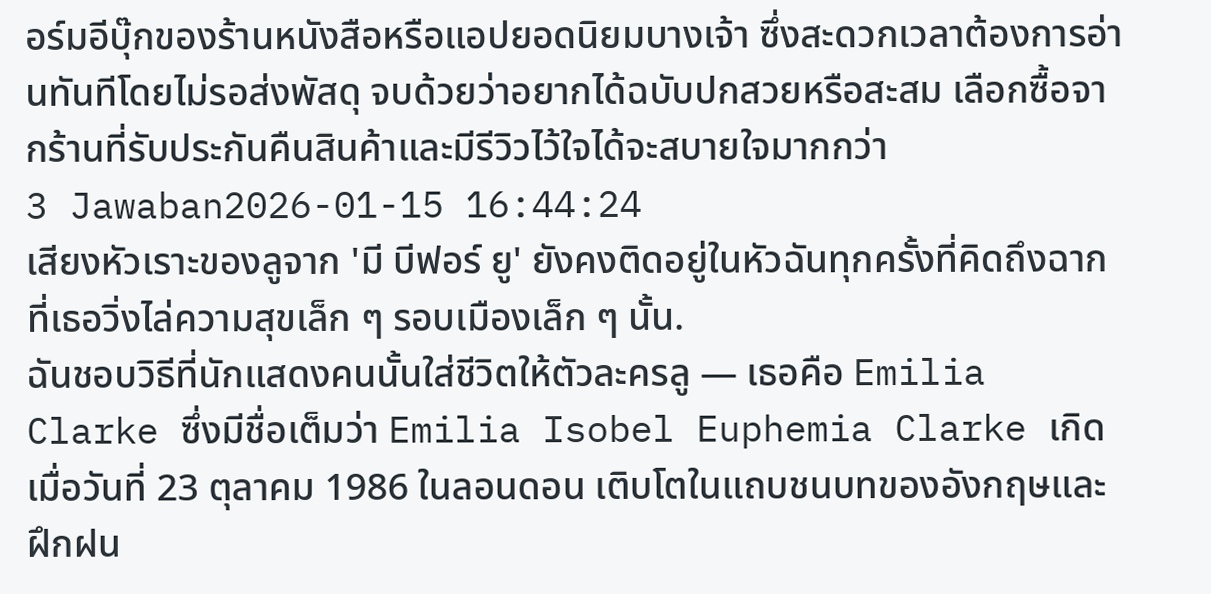อร์มอีบุ๊กของร้านหนังสือหรือแอปยอดนิยมบางเจ้า ซึ่งสะดวกเวลาต้องการอ่านทันทีโดยไม่รอส่งพัสดุ จบด้วยว่าอยากได้ฉบับปกสวยหรือสะสม เลือกซื้อจากร้านที่รับประกันคืนสินค้าและมีรีวิวไว้ใจได้จะสบายใจมากกว่า
3 Jawaban2026-01-15 16:44:24
เสียงหัวเราะของลูจาก 'มี บีฟอร์ ยู' ยังคงติดอยู่ในหัวฉันทุกครั้งที่คิดถึงฉากที่เธอวิ่งไล่ความสุขเล็ก ๆ รอบเมืองเล็ก ๆ นั้น.
ฉันชอบวิธีที่นักแสดงคนนั้นใส่ชีวิตให้ตัวละครลู — เธอคือ Emilia Clarke ซึ่งมีชื่อเต็มว่า Emilia Isobel Euphemia Clarke เกิดเมื่อวันที่ 23 ตุลาคม 1986 ในลอนดอน เติบโตในแถบชนบทของอังกฤษและฝึกฝน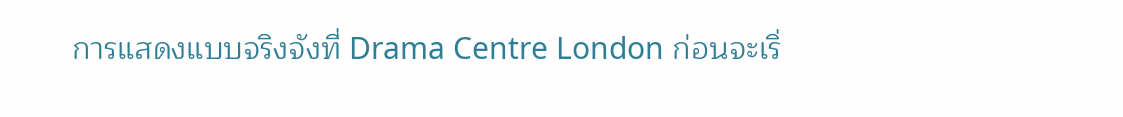การแสดงแบบจริงจังที่ Drama Centre London ก่อนจะเริ่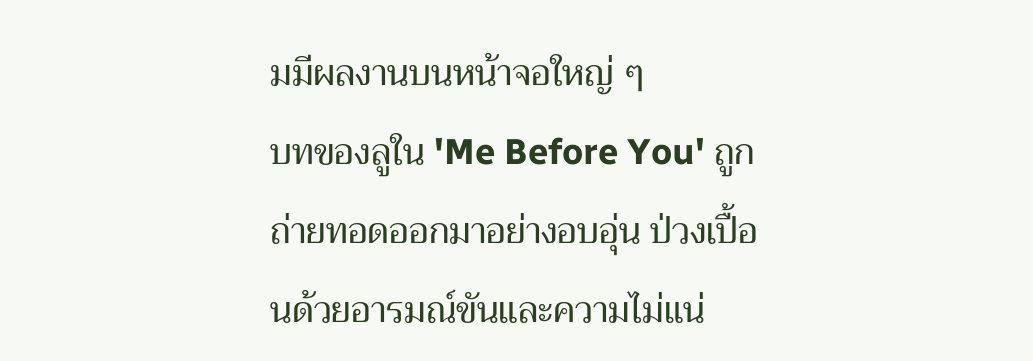มมีผลงานบนหน้าจอใหญ่ ๆ
บทของลูใน 'Me Before You' ถูกถ่ายทอดออกมาอย่างอบอุ่น ป่วงเปื้อนด้วยอารมณ์ขันและความไม่แน่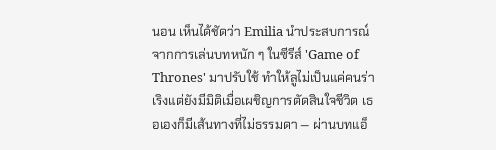นอน เห็นได้ชัดว่า Emilia นำประสบการณ์จากการเล่นบทหนัก ๆ ในซีรีส์ 'Game of Thrones' มาปรับใช้ ทำให้ลูไม่เป็นแค่คนร่าเริงแต่ยังมีมิติเมื่อเผชิญการตัดสินใจชีวิต เธอเองก็มีเส้นทางที่ไม่ธรรมดา — ผ่านบทแอ็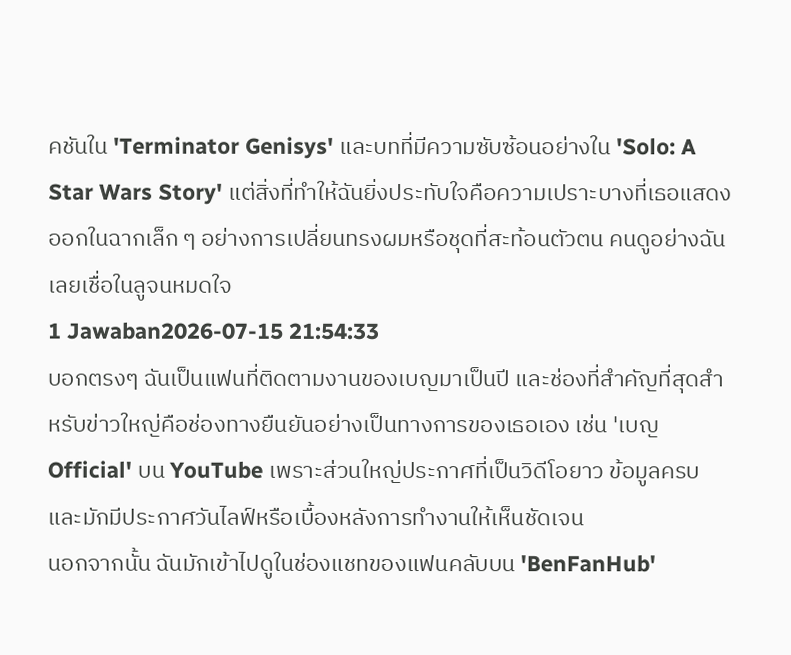คชันใน 'Terminator Genisys' และบทที่มีความซับซ้อนอย่างใน 'Solo: A Star Wars Story' แต่สิ่งที่ทำให้ฉันยิ่งประทับใจคือความเปราะบางที่เธอแสดงออกในฉากเล็ก ๆ อย่างการเปลี่ยนทรงผมหรือชุดที่สะท้อนตัวตน คนดูอย่างฉันเลยเชื่อในลูจนหมดใจ
1 Jawaban2026-07-15 21:54:33
บอกตรงๆ ฉันเป็นแฟนที่ติดตามงานของเบญมาเป็นปี และช่องที่สำคัญที่สุดสำหรับข่าวใหญ่คือช่องทางยืนยันอย่างเป็นทางการของเธอเอง เช่น 'เบญ Official' บน YouTube เพราะส่วนใหญ่ประกาศที่เป็นวิดีโอยาว ข้อมูลครบ และมักมีประกาศวันไลฟ์หรือเบื้องหลังการทำงานให้เห็นชัดเจน
นอกจากนั้น ฉันมักเข้าไปดูในช่องแชทของแฟนคลับบน 'BenFanHub'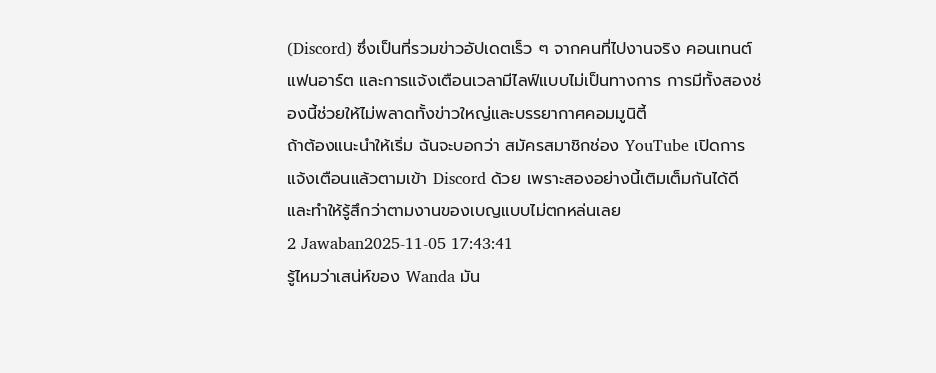(Discord) ซึ่งเป็นที่รวมข่าวอัปเดตเร็ว ๆ จากคนที่ไปงานจริง คอนเทนต์แฟนอาร์ต และการแจ้งเตือนเวลามีไลฟ์แบบไม่เป็นทางการ การมีทั้งสองช่องนี้ช่วยให้ไม่พลาดทั้งข่าวใหญ่และบรรยากาศคอมมูนิตี้
ถ้าต้องแนะนำให้เริ่ม ฉันจะบอกว่า สมัครสมาชิกช่อง YouTube เปิดการแจ้งเตือนแล้วตามเข้า Discord ด้วย เพราะสองอย่างนี้เติมเต็มกันได้ดี และทำให้รู้สึกว่าตามงานของเบญแบบไม่ตกหล่นเลย
2 Jawaban2025-11-05 17:43:41
รู้ไหมว่าเสน่ห์ของ Wanda มัน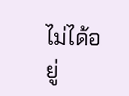ไม่ได้อยู่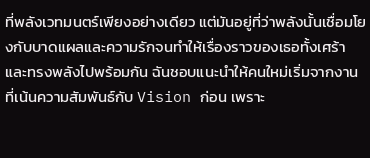ที่พลังเวทมนตร์เพียงอย่างเดียว แต่มันอยู่ที่ว่าพลังนั้นเชื่อมโยงกับบาดแผลและความรักจนทำให้เรื่องราวของเธอทั้งเศร้าและทรงพลังไปพร้อมกัน ฉันชอบแนะนำให้คนใหม่เริ่มจากงานที่เน้นความสัมพันธ์กับ Vision ก่อน เพราะ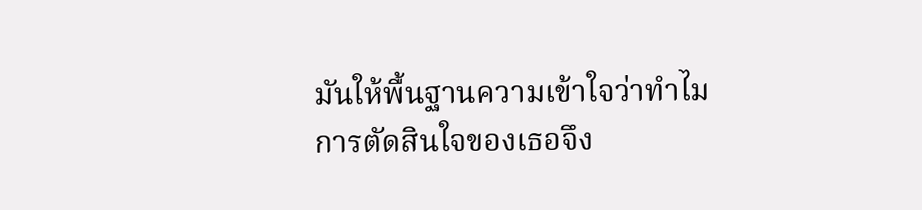มันให้พื้นฐานความเข้าใจว่าทำไมการตัดสินใจของเธอจึง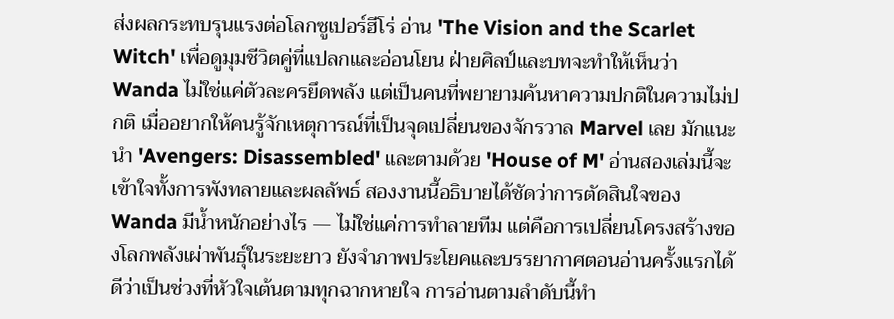ส่งผลกระทบรุนแรงต่อโลกซูเปอร์ฮีโร่ อ่าน 'The Vision and the Scarlet Witch' เพื่อดูมุมชีวิตคู่ที่แปลกและอ่อนโยน ฝ่ายศิลป์และบทจะทำให้เห็นว่า Wanda ไม่ใช่แค่ตัวละครยึดพลัง แต่เป็นคนที่พยายามค้นหาความปกติในความไม่ปกติ เมื่ออยากให้คนรู้จักเหตุการณ์ที่เป็นจุดเปลี่ยนของจักรวาล Marvel เลย มักแนะนำ 'Avengers: Disassembled' และตามด้วย 'House of M' อ่านสองเล่มนี้จะเข้าใจทั้งการพังทลายและผลลัพธ์ สองงานนี้อธิบายได้ชัดว่าการตัดสินใจของ Wanda มีน้ำหนักอย่างไร — ไม่ใช่แค่การทำลายทีม แต่คือการเปลี่ยนโครงสร้างของโลกพลังเผ่าพันธุ์ในระยะยาว ยังจำภาพประโยคและบรรยากาศตอนอ่านครั้งแรกได้ดีว่าเป็นช่วงที่หัวใจเต้นตามทุกฉากหายใจ การอ่านตามลำดับนี้ทำ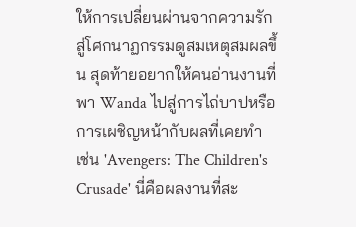ให้การเปลี่ยนผ่านจากความรักสู่โศกนาฏกรรมดูสมเหตุสมผลขึ้น สุดท้ายอยากให้คนอ่านงานที่พา Wanda ไปสู่การไถ่บาปหรือการเผชิญหน้ากับผลที่เคยทำ เช่น 'Avengers: The Children's Crusade' นี่คือผลงานที่สะ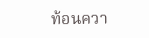ท้อนควา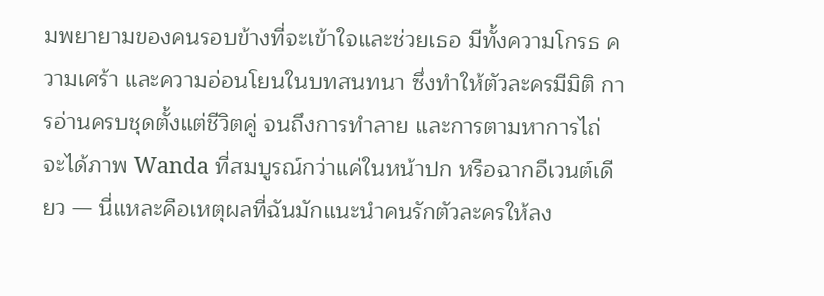มพยายามของคนรอบข้างที่จะเข้าใจและช่วยเธอ มีทั้งความโกรธ ความเศร้า และความอ่อนโยนในบทสนทนา ซึ่งทำให้ตัวละครมีมิติ การอ่านครบชุดตั้งแต่ชีวิตคู่ จนถึงการทำลาย และการตามหาการไถ่ จะได้ภาพ Wanda ที่สมบูรณ์กว่าแค่ในหน้าปก หรือฉากอีเวนต์เดียว — นี่แหละคือเหตุผลที่ฉันมักแนะนำคนรักตัวละครให้ลง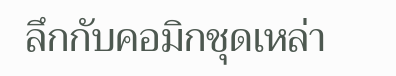ลึกกับคอมิกชุดเหล่า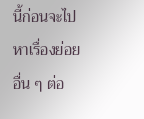นี้ก่อนจะไปหาเรื่องย่อยอื่น ๆ ต่อ